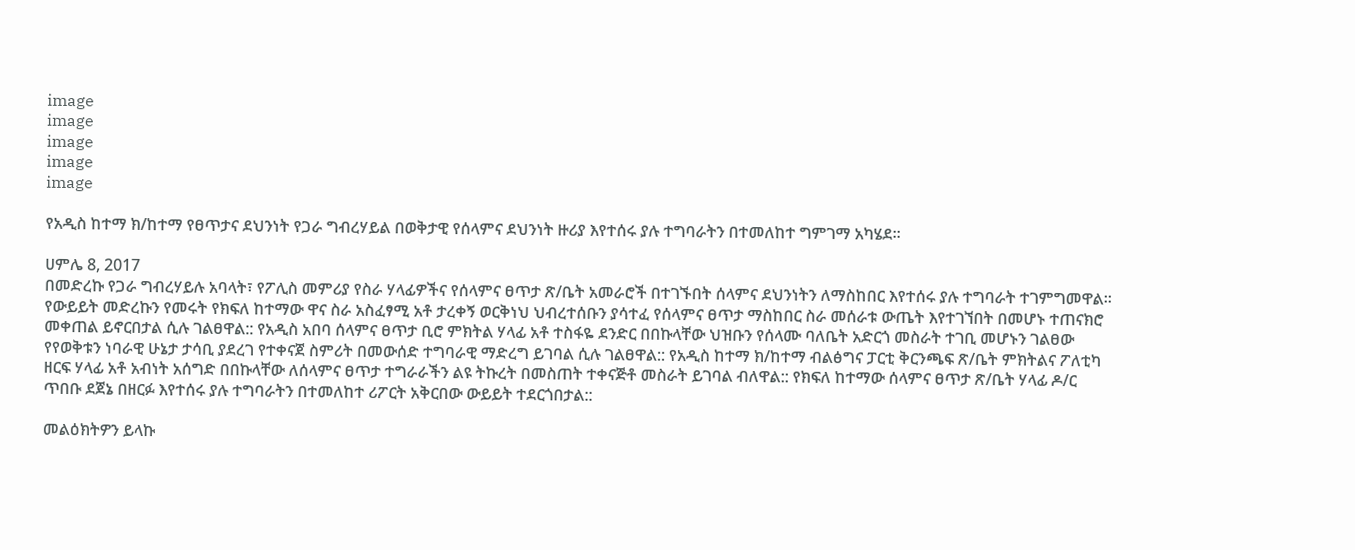image
image
image
image
image

የአዲስ ከተማ ክ/ከተማ የፀጥታና ደህንነት የጋራ ግብረሃይል በወቅታዊ የሰላምና ደህንነት ዙሪያ እየተሰሩ ያሉ ተግባራትን በተመለከተ ግምገማ አካሄደ፡፡

ሀምሌ 8, 2017
በመድረኩ የጋራ ግብረሃይሉ አባላት፣ የፖሊስ መምሪያ የስራ ሃላፊዎችና የሰላምና ፀጥታ ጽ/ቤት አመራሮች በተገኙበት ሰላምና ደህንነትን ለማስከበር እየተሰሩ ያሉ ተግባራት ተገምግመዋል፡፡ የውይይት መድረኩን የመሩት የክፍለ ከተማው ዋና ስራ አስፈፃሚ አቶ ታረቀኝ ወርቅነህ ህብረተሰቡን ያሳተፈ የሰላምና ፀጥታ ማስከበር ስራ መሰራቱ ውጤት እየተገኘበት በመሆኑ ተጠናክሮ መቀጠል ይኖርበታል ሲሉ ገልፀዋል:: የአዲስ አበባ ሰላምና ፀጥታ ቢሮ ምክትል ሃላፊ አቶ ተስፋዬ ደንድር በበኩላቸው ህዝቡን የሰላሙ ባለቤት አድርጎ መስራት ተገቢ መሆኑን ገልፀው የየወቅቱን ነባራዊ ሁኔታ ታሳቢ ያደረገ የተቀናጀ ስምሪት በመውሰድ ተግባራዊ ማድረግ ይገባል ሲሉ ገልፀዋል:: የአዲስ ከተማ ክ/ከተማ ብልፅግና ፓርቲ ቅርንጫፍ ጽ/ቤት ምክትልና ፖለቲካ ዘርፍ ሃላፊ አቶ አብነት አሰግድ በበኩላቸው ለሰላምና ፀጥታ ተግራራችን ልዩ ትኩረት በመስጠት ተቀናጅቶ መስራት ይገባል ብለዋል:: የክፍለ ከተማው ሰላምና ፀጥታ ጽ/ቤት ሃላፊ ዶ/ር ጥበቡ ደጀኔ በዘርፉ እየተሰሩ ያሉ ተግባራትን በተመለከተ ሪፖርት አቅርበው ውይይት ተደርጎበታል::

መልዕክትዎን ይላኩ